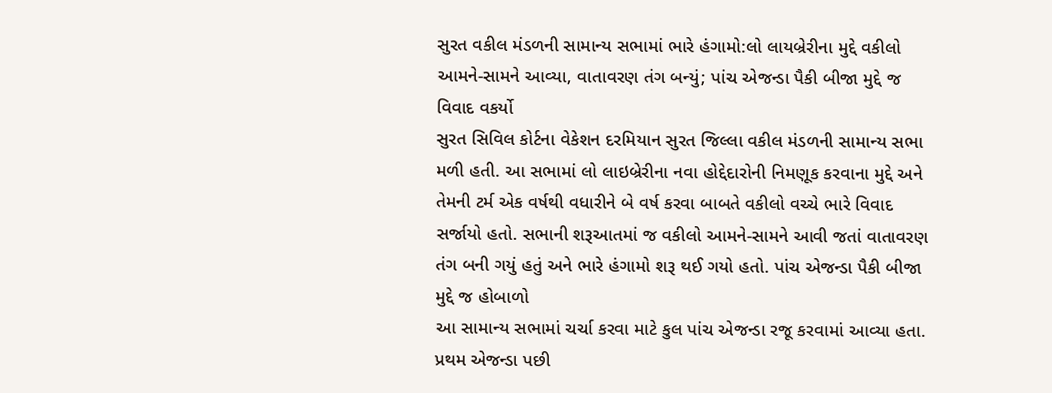સુરત વકીલ મંડળની સામાન્ય સભામાં ભારે હંગામો:લો લાયબ્રેરીના મુદ્દે વકીલો આમને-સામને આવ્યા, વાતાવરણ તંગ બન્યું; પાંચ એજન્ડા પૈકી બીજા મુદ્દે જ વિવાદ વકર્યો
સુરત સિવિલ કોર્ટના વેકેશન દરમિયાન સુરત જિલ્લા વકીલ મંડળની સામાન્ય સભા મળી હતી. આ સભામાં લો લાઇબ્રેરીના નવા હોદ્દેદારોની નિમણૂક કરવાના મુદ્દે અને તેમની ટર્મ એક વર્ષથી વધારીને બે વર્ષ કરવા બાબતે વકીલો વચ્ચે ભારે વિવાદ સર્જાયો હતો. સભાની શરૂઆતમાં જ વકીલો આમને-સામને આવી જતાં વાતાવરણ તંગ બની ગયું હતું અને ભારે હંગામો શરૂ થઈ ગયો હતો. પાંચ એજન્ડા પૈકી બીજા મુદ્દે જ હોબાળો
આ સામાન્ય સભામાં ચર્ચા કરવા માટે કુલ પાંચ એજન્ડા રજૂ કરવામાં આવ્યા હતા. પ્રથમ એજન્ડા પછી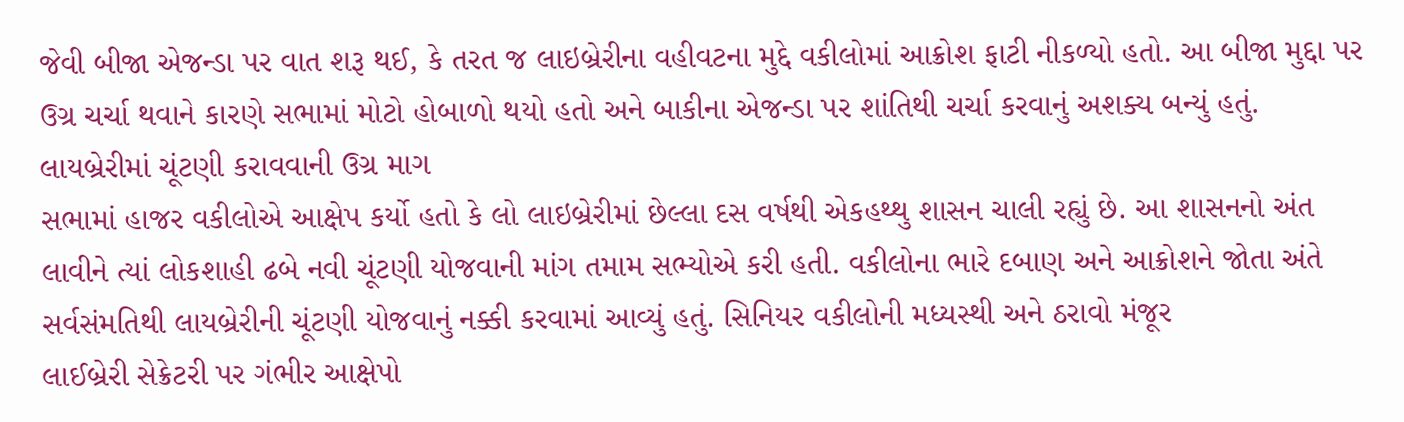જેવી બીજા એજન્ડા પર વાત શરૂ થઈ, કે તરત જ લાઇબ્રેરીના વહીવટના મુદ્દે વકીલોમાં આક્રોશ ફાટી નીકળ્યો હતો. આ બીજા મુદ્દા પર ઉગ્ર ચર્ચા થવાને કારણે સભામાં મોટો હોબાળો થયો હતો અને બાકીના એજન્ડા પર શાંતિથી ચર્ચા કરવાનું અશક્ય બન્યું હતું. લાયબ્રેરીમાં ચૂંટણી કરાવવાની ઉગ્ર માગ
સભામાં હાજર વકીલોએ આક્ષેપ કર્યો હતો કે લો લાઇબ્રેરીમાં છેલ્લા દસ વર્ષથી એકહથ્થુ શાસન ચાલી રહ્યું છે. આ શાસનનો અંત લાવીને ત્યાં લોકશાહી ઢબે નવી ચૂંટણી યોજવાની માંગ તમામ સભ્યોએ કરી હતી. વકીલોના ભારે દબાણ અને આક્રોશને જોતા અંતે સર્વસંમતિથી લાયબ્રેરીની ચૂંટણી યોજવાનું નક્કી કરવામાં આવ્યું હતું. સિનિયર વકીલોની મધ્યસ્થી અને ઠરાવો મંજૂર
લાઈબ્રેરી સેક્રેટરી પર ગંભીર આક્ષેપો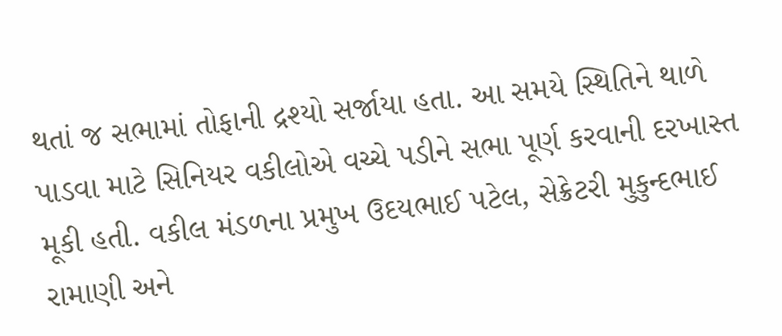થતાં જ સભામાં તોફાની દ્રશ્યો સર્જાયા હતા. આ સમયે સ્થિતિને થાળે પાડવા માટે સિનિયર વકીલોએ વચ્ચે પડીને સભા પૂર્ણ કરવાની દરખાસ્ત મૂકી હતી. વકીલ મંડળના પ્રમુખ ઉદયભાઈ પટેલ, સેક્રેટરી મુકુન્દભાઈ રામાણી અને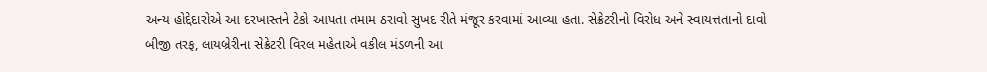અન્ય હોદ્દેદારોએ આ દરખાસ્તને ટેકો આપતા તમામ ઠરાવો સુખદ રીતે મંજૂર કરવામાં આવ્યા હતા. સેક્રેટરીનો વિરોધ અને સ્વાયત્તતાનો દાવો
બીજી તરફ, લાયબ્રેરીના સેક્રેટરી વિરલ મહેતાએ વકીલ મંડળની આ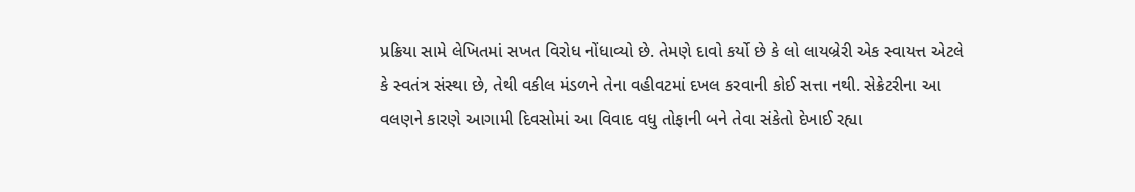પ્રક્રિયા સામે લેખિતમાં સખત વિરોધ નોંધાવ્યો છે. તેમણે દાવો કર્યો છે કે લો લાયબ્રેરી એક સ્વાયત્ત એટલે કે સ્વતંત્ર સંસ્થા છે, તેથી વકીલ મંડળને તેના વહીવટમાં દખલ કરવાની કોઈ સત્તા નથી. સેક્રેટરીના આ વલણને કારણે આગામી દિવસોમાં આ વિવાદ વધુ તોફાની બને તેવા સંકેતો દેખાઈ રહ્યા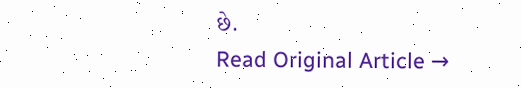છે.
Read Original Article →